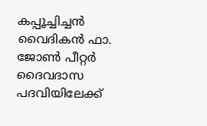കപ്പൂച്ചിച്ചന്‍ വൈദികന്‍ ഫാ. ജോണ്‍ പീറ്റര്‍ ദൈവദാസ പദവിയിലേക്ക്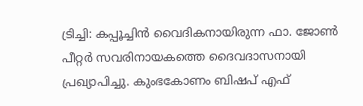ട്രിച്ചി: കപ്പൂച്ചിന്‍ വൈദികനായിരുന്ന ഫാ. ജോണ്‍ പീറ്റര്‍ സവരിനായകത്തെ ദൈവദാസനായി പ്രഖ്യാപിച്ചു. കുംഭകോണം ബിഷപ് എഫ്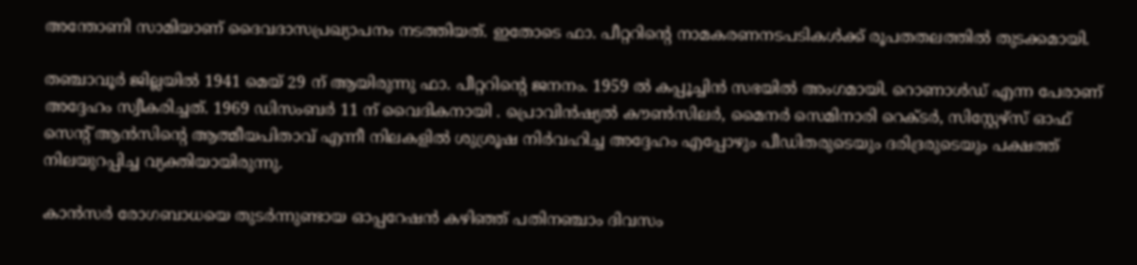അന്തോണി സാമിയാണ് ദൈവദാസപ്രഖ്യാപനം നടത്തിയത്. ഇതോടെ ഫാ. പീറ്ററിന്റെ നാമകരണനടപടികള്‍ക്ക് രൂപതതലത്തില്‍ തുടക്കമായി.

തഞ്ചാവൂര്‍ ജില്ലയില്‍ 1941 മെയ് 29 ന് ആയിരുന്നു ഫാ. പീറ്ററിന്റെ ജനനം. 1959 ല്‍ കപ്പൂച്ചിന്‍ സഭയില്‍ അംഗമായി. റൊണാള്‍ഡ് എന്ന പേരാണ് അദ്ദേഹം സ്വീകരിച്ചത്. 1969 ഡിസംബര്‍ 11 ന് വൈദികനായി . പ്രൊവിന്‍ഷ്യല്‍ കൗണ്‍സിലര്‍, മൈനര്‍ സെമിനാരി റെക്ടര്‍, സിസ്റ്റേഴ്‌സ് ഓഫ് സെന്റ് ആന്‍സിന്റെ ആത്മീയപിതാവ് എന്നീ നിലകളില്‍ ശുശ്രൂഷ നിര്‍വഹിച്ച അദ്ദേഹം എപ്പോഴും പീഡിതരുടെയും ദരിദ്രരുടെയും പക്ഷത്ത് നിലയുറപ്പിച്ച വ്യക്തിയായിരുന്നു.

കാന്‍സര്‍ രോഗബാധയെ തുടര്‍ന്നുണ്ടായ ഓപ്പറേഷന്‍ കഴിഞ്ഞ് പതിനഞ്ചാം ദിവസം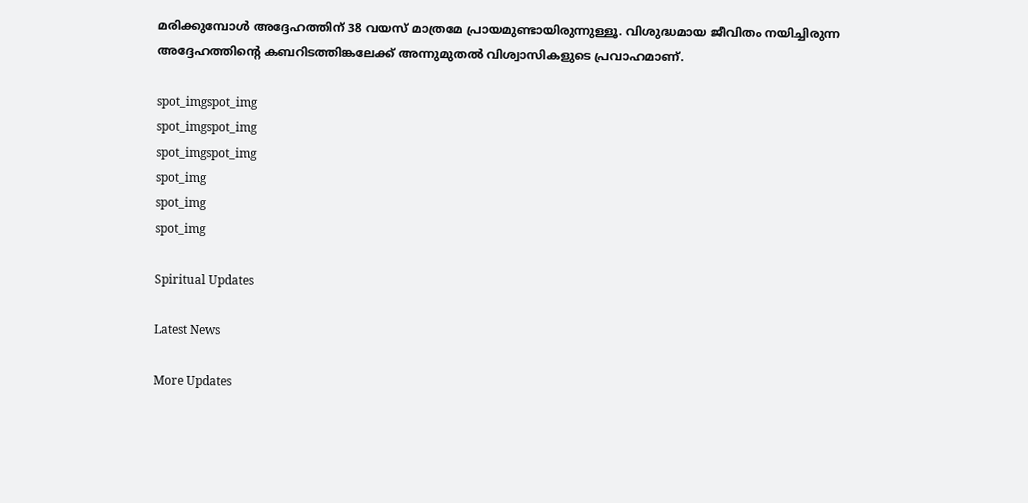മരിക്കുമ്പോള്‍ അദ്ദേഹത്തിന് 38 വയസ് മാത്രമേ പ്രായമുണ്ടായിരുന്നുള്ളൂ. വിശുദ്ധമായ ജീവിതം നയിച്ചിരുന്ന അദ്ദേഹത്തിന്റെ കബറിടത്തിങ്കലേക്ക് അന്നുമുതല്‍ വിശ്വാസികളുടെ പ്രവാഹമാണ്.

spot_imgspot_img
spot_imgspot_img
spot_imgspot_img
spot_img
spot_img
spot_img

Spiritual Updates

Latest News

More Updates